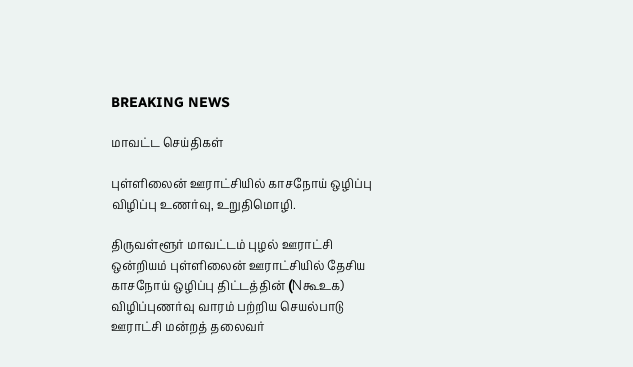BREAKING NEWS

மாவட்ட செய்திகள்

புள்ளிலைன் ஊராட்சியில் காசநோய் ஒழிப்பு விழிப்பு உணர்வு, உறுதிமொழி.

திருவள்ளூர் மாவட்டம் புழல் ஊராட்சி ஒன்றியம் புள்ளிலைன் ஊராட்சியில் தேசிய காசநோய் ஒழிப்பு திட்டத்தின் (Nகூஉக) விழிப்புணர்வு வாரம் பற்றிய செயல்பாடு ஊராட்சி மன்றத் தலைவர்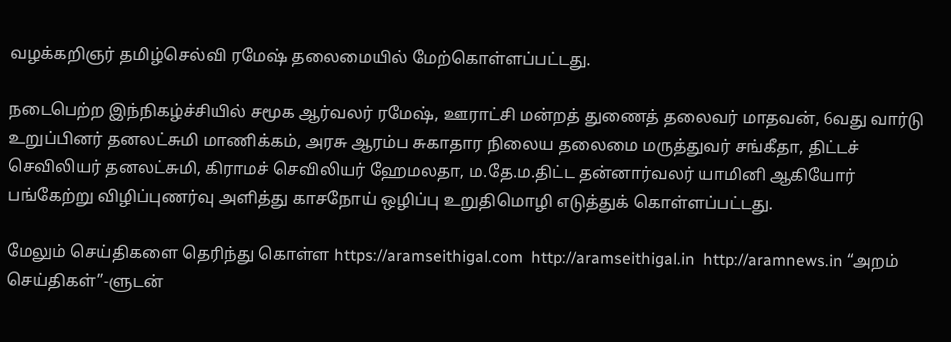வழக்கறிஞர் தமிழ்செல்வி ரமேஷ் தலைமையில் மேற்கொள்ளப்பட்டது.

நடைபெற்ற இந்நிகழ்ச்சியில் சமூக ஆர்வலர் ரமேஷ், ஊராட்சி மன்றத் துணைத் தலைவர் மாதவன், 6வது வார்டு உறுப்பினர் தனலட்சுமி மாணிக்கம், அரசு ஆரம்ப சுகாதார நிலைய தலைமை மருத்துவர் சங்கீதா, திட்டச் செவிலியர் தனலட்சுமி, கிராமச் செவிலியர் ஹேமலதா, ம.தே.ம.திட்ட தன்னார்வலர் யாமினி ஆகியோர் பங்கேற்று விழிப்புணர்வு அளித்து காசநோய் ஒழிப்பு உறுதிமொழி எடுத்துக் கொள்ளப்பட்டது.

மேலும் செய்திகளை தெரிந்து கொள்ள https://aramseithigal.com  http://aramseithigal.in  http://aramnews.in “அறம் செய்திகள்”-ளுடன்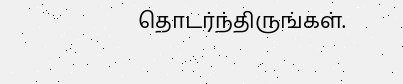தொடர்ந்திருங்கள்.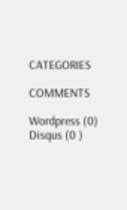CATEGORIES

COMMENTS

Wordpress (0)
Disqus (0 )